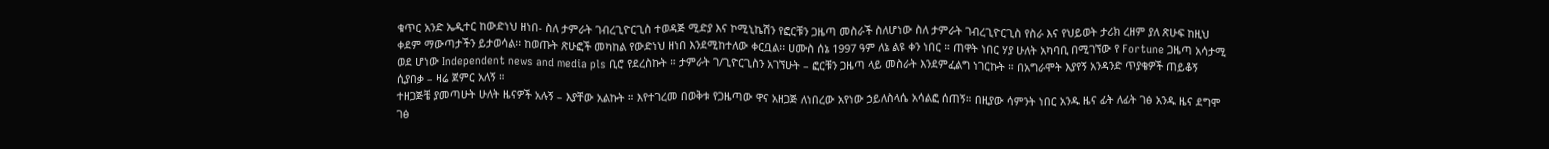ቁጥር አንድ ኤዲተር ከውድነህ ዘነበ- ስለ ታምራት ገብረጊዮርጊስ ተወዳጅ ሚድያ እና ኮሚኒኬሽን የፎርቹን ጋዜጣ መስራች ስለሆነው ስለ ታምራት ገብረጊዮርጊስ የስራ እና የህይወት ታሪክ ረዘም ያለ ጽሁፍ ከዚህ ቀደም ማውጣታችን ይታወሳል፡፡ ከወጡት ጽሁፎች መካከል የውድነህ ዘነበ እንደሚከተለው ቀርቧል፡፡ ሀሙስ ሰኔ 1997 ዓም ለኔ ልዩ ቀን ነበር ። ጠዋት ነበር ሃያ ሁለት አካባቢ በሚገኘው የ Fortune ጋዜጣ አሳታሚ ወደ ሆነው Independent news and media pls ቢሮ የደረስኩት ። ታምራት ገ/ጊዮርጊስን አገኘሁት – ፎርቹን ጋዜጣ ላይ መስራት እንደምፈልግ ነገርኩት ። በአግራሞት እያየኝ አንዳንድ ጥያቄዎች ጠይቆኝ ሲያበቃ – ዛሬ ጀምር አለኝ ።
ተዘጋጅቼ ያመጣሁት ሁለት ዜናዎች አሉኝ – እያቸው አልኩት ። እየተገረመ በወቅቱ የጋዜጣው ዋና አዘጋጅ ለነበረው አየነው ኃይለስላሴ አሳልፎ ሰጠኝ። በዚያው ሳምንት ነበር አንዱ ዜና ፊት ለፊት ገፅ አንዱ ዜና ደግሞ ገፅ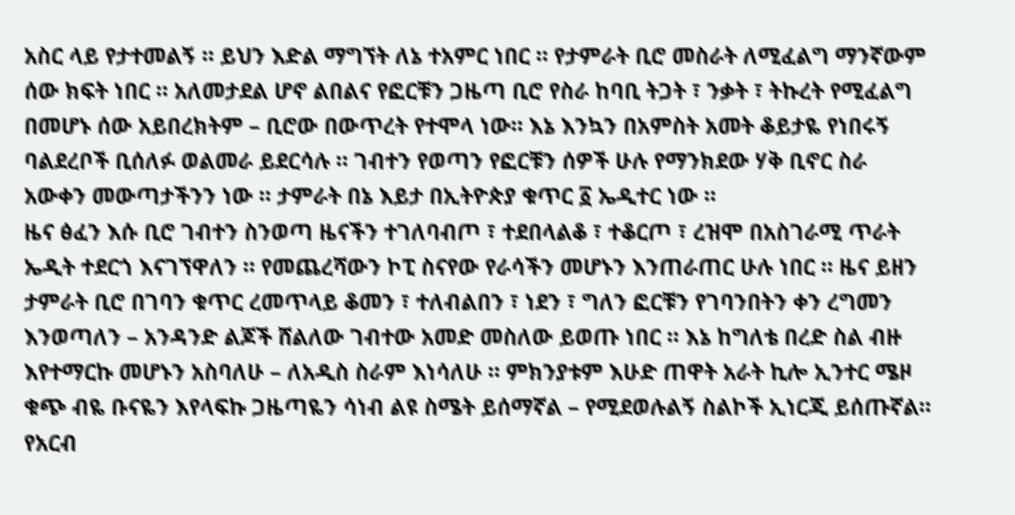አስር ላይ የታተመልኝ ። ይህን እድል ማግኘት ለኔ ተአምር ነበር ። የታምራት ቢሮ መስራት ለሚፈልግ ማንኛውም ሰው ክፍት ነበር ። አለመታደል ሆኖ ልበልና የፎርቹን ጋዜጣ ቢሮ የስራ ከባቢ ትጋት ፣ ንቃት ፣ ትኩረት የሚፈልግ በመሆኑ ሰው አይበረክትም – ቢሮው በውጥረት የተሞላ ነው። እኔ እንኳን በአምስት አመት ቆይታዬ የነበሩኝ ባልደረቦች ቢሰለፉ ወልመራ ይደርሳሉ ። ገብተን የወጣን የፎርቹን ሰዎች ሁሉ የማንክደው ሃቅ ቢኖር ስራ አውቀን መውጣታችንን ነው ። ታምራት በኔ እይታ በኢትዮጵያ ቁጥር ፩ ኤዲተር ነው ።
ዜና ፅፈን እሱ ቢሮ ገብተን ስንወጣ ዜናችን ተገለባብጦ ፣ ተደበላልቆ ፣ ተቆርጦ ፣ ረዝሞ በአስገራሚ ጥራት ኤዲት ተደርጎ እናገኘዋለን ። የመጨረሻውን ኮፒ ስናየው የራሳችን መሆኑን እንጠራጠር ሁሉ ነበር ። ዜና ይዘን ታምራት ቢሮ በገባን ቁጥር ረመጥላይ ቆመን ፣ ተለብልበን ፣ ነደን ፣ ግለን ፎርቹን የገባንበትን ቀን ረግመን እንወጣለን – አንዳንድ ልጆች ሸልለው ገብተው አመድ መስለው ይወጡ ነበር ። እኔ ከግለቴ በረድ ስል ብዙ እየተማርኩ መሆኑን አስባለሁ – ለአዲስ ስራም እነሳለሁ ። ምክንያቱም እሁድ ጠዋት አራት ኪሎ ኢንተር ሜዞ ቁጭ ብዬ ቡናዬን እየላፍኩ ጋዜጣዬን ሳነብ ልዩ ስሜት ይሰማኛል – የሚደወሉልኝ ስልኮች ኢነርጂ ይሰጡኛል። የአርብ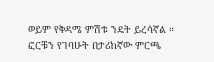ወይም የቅዳሜ ምሽቱ ንዴት ይረሳኛል ።
ፎርቹን የገባሁት በታሪከኛው ምርጫ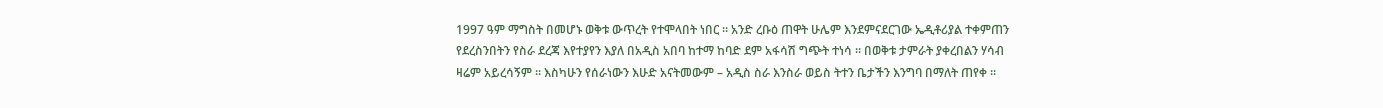1997 ዓም ማግስት በመሆኑ ወቅቱ ውጥረት የተሞላበት ነበር ። አንድ ረቡዕ ጠዋት ሁሌም እንደምናደርገው ኤዲቶሪያል ተቀምጠን የደረስንበትን የስራ ደረጃ እየተያየን እያለ በአዲስ አበባ ከተማ ከባድ ደም አፋሳሽ ግጭት ተነሳ ። በወቅቱ ታምራት ያቀረበልን ሃሳብ ዛሬም አይረሳኝም ። እስካሁን የሰራነውን እሁድ አናትመውም – አዲስ ስራ እንስራ ወይስ ትተን ቤታችን እንግባ በማለት ጠየቀ ።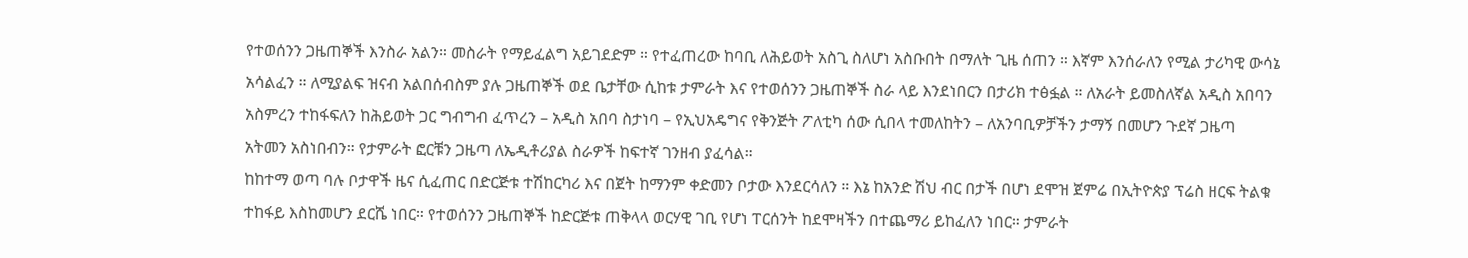የተወሰንን ጋዜጠኞች እንስራ አልን። መስራት የማይፈልግ አይገደድም ። የተፈጠረው ከባቢ ለሕይወት አስጊ ስለሆነ አስቡበት በማለት ጊዜ ሰጠን ። እኛም እንሰራለን የሚል ታሪካዊ ውሳኔ አሳልፈን ። ለሚያልፍ ዝናብ አልበሰብስም ያሉ ጋዜጠኞች ወደ ቤታቸው ሲከቱ ታምራት እና የተወሰንን ጋዜጠኞች ስራ ላይ እንደነበርን በታሪክ ተፅፏል ። ለአራት ይመስለኛል አዲስ አበባን አስምረን ተከፋፍለን ከሕይወት ጋር ግብግብ ፈጥረን – አዲስ አበባ ስታነባ – የኢህአዴግና የቅንጅት ፖለቲካ ሰው ሲበላ ተመለከትን – ለአንባቢዎቻችን ታማኝ በመሆን ጉደኛ ጋዜጣ አትመን አስነበብን። የታምራት ፎርቹን ጋዜጣ ለኤዲቶሪያል ስራዎች ከፍተኛ ገንዘብ ያፈሳል።
ከከተማ ወጣ ባሉ ቦታዋች ዜና ሲፈጠር በድርጅቱ ተሽከርካሪ እና በጀት ከማንም ቀድመን ቦታው እንደርሳለን ። እኔ ከአንድ ሽህ ብር በታች በሆነ ደሞዝ ጀምሬ በኢትዮጵያ ፕሬስ ዘርፍ ትልቁ ተከፋይ እስከመሆን ደርሼ ነበር። የተወሰንን ጋዜጠኞች ከድርጅቱ ጠቅላላ ወርሃዊ ገቢ የሆነ ፐርሰንት ከደሞዛችን በተጨማሪ ይከፈለን ነበር። ታምራት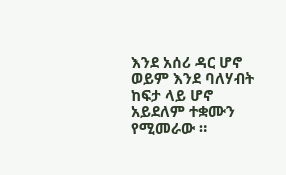እንደ አሰሪ ዳር ሆኖ ወይም እንደ ባለሃብት ከፍታ ላይ ሆኖ አይደለም ተቋሙን የሚመራው ።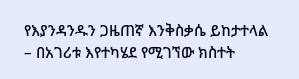የእያንዳንዱን ጋዜጠኛ እንቅስቃሴ ይከታተላል – በአገሪቱ እየተካሄደ የሚገኘው ክስተት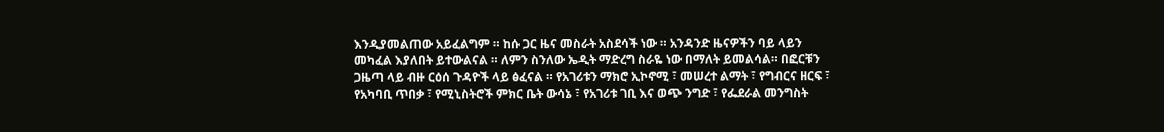እንዲያመልጠው አይፈልግም ። ከሱ ጋር ዜና መስራት አስደሳች ነው ። አንዳንድ ዜናዎችን ባይ ላይን መካፈል እያለበት ይተውልናል ። ለምን ስንለው ኤዲት ማድረግ ስራዬ ነው በማለት ይመልሳል። በፎርቹን ጋዜጣ ላይ ብዙ ርዕሰ ጉዳዮች ላይ ፅፈናል ። የአገሪቱን ማክሮ ኢኮኖሚ ፣ መሠረተ ልማት ፣ የግብርና ዘርፍ ፣ የአካባቢ ጥበቃ ፣ የሚኒስትሮች ምክር ቤት ውሳኔ ፣ የአገሪቱ ገቢ እና ወጭ ንግድ ፣ የፌደራል መንግስት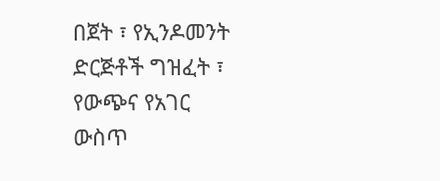በጀት ፣ የኢንዶመንት ድርጅቶች ግዝፈት ፣ የውጭና የአገር ውስጥ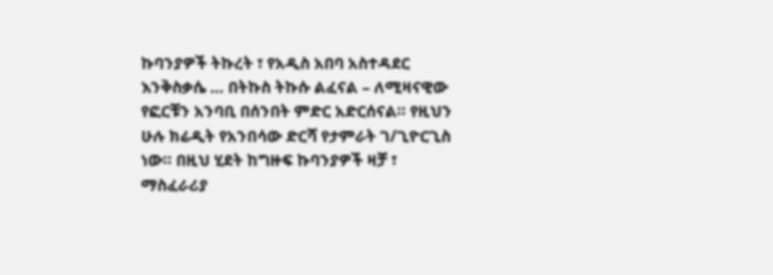ኩባንያዎች ትኩረት ፣ የአዲስ አበባ አስተዳደር እንቅስቃሴ … በትኩስ ትኩሱ ልፈናል – ለሚዛናዊው የፎርቹን አንባቢ በሰንበት ምድር አድርሰናል። የዚህን ሁሉ ክሬዲት የአንበሳው ድርሻ የታምራት ገ/ጊዮርጊስ ነው። በዚህ ሂደት ከግዙፍ ኩባንያዎች ዛቻ ፣ ማስፈራሪያ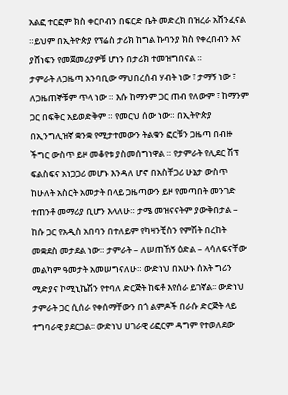አልፎ ተርፎም ክስ ቀርቦብን በፍርድ ቤት መድረክ በዝረራ አሸንፈናል ።ይህም በኢትዮጵያ የፕሬስ ታሪክ ከግል ኩባንያ ክስ የቀረበብን እና ያሸነፍን የመጀመሪያዎቹ ሆነን በታሪክ ተመዝግበናል ።
ታምራት ለጋዜጣ አንባቢው ማህበረሰብ ሃብት ነው ፣ ታማኝ ነው ፣ ለጋዜጠኞቹም ጥላ ነው ። እሱ ከማንም ጋር ጠብ የለውም ፣ ከማንም ጋር በፍቅር አይወድቅም ። የመርህ ሰው ነው። በኢትዮጵያ በኢንግሊዝኛ ቋንቋ የሚታተመውን ትልቁን ፎርቹን ጋዜጣ በብዙ ችግር ውስጥ ይዞ መቆየቱ ያስመሰግነዋል ። የታምራት የሊደር ሽፕ ፍልስፍና አነጋጋሪ መሆኑ እንዳለ ሆኖ በአስቸጋሪ ሁኔታ ውስጥ ከሁለት አስርት አመታት በላይ ጋዜጣውን ይዞ የመጣበት መንገድ ተጠንቶ መማሪያ ቢሆን እላለሁ። ታሜ መዝናናትም ያውቅበታል – ከሱ ጋር የአዲስ አበባን በተለይም የካዛንቺስን የምሽት በረከት መቋደስ መታደል ነው። ታምራት – ለሠጠኸኝ ዕድል – ላሳለፍናቸው መልካም ዓመታት አመሠግናለሁ። ውድነህ በአሁኑ ሰአት ግሪን ሚድያና ኮሚኒኬሽን የተባለ ድርጅት ከፍቶ እየሰራ ይገኛል፡፡ ውድነህ ታምራት ጋር ሲሰራ የቀሰማቸውን በጎ ልምዶች በራሱ ድርጅት ላይ ተግባራዊ ያደርጋል፡፡ ውድነህ ሀገራዊ ሪፎርም ዳግም የተወለደው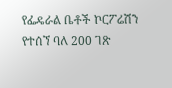የፌዴራል ቤቶች ኮርፖሬሽን የተሰኘ ባለ 200 ገጽ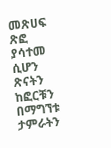መጽሀፍ ጽፎ ያሳተመ ሲሆን ጽናትን ከፎርቹን በማግኘቱ ታምራትን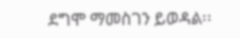ደግሞ ማመስገን ይወዳል፡፡